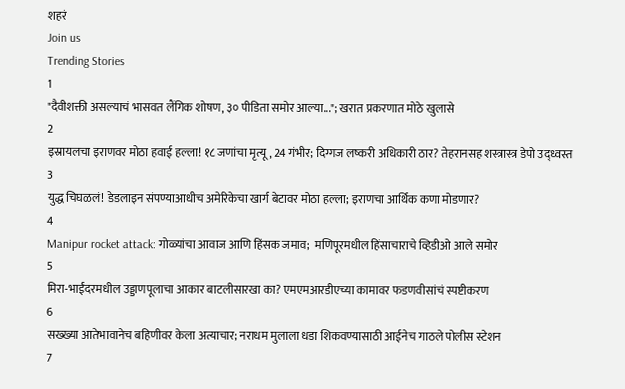शहरं
Join us
Trending Stories
1
"दैवीशक्ती असल्याचं भासवत लैंगिक शोषण, ३० पीडिता समोर आल्या..."; खरात प्रकरणात मोठे खुलासे
2
इस्रायलचा इराणवर मोठा हवाई हल्ला! १८ जणांचा मृत्यू, 24 गंभीर; दिग्गज लष्करी अधिकारी ठार? तेहरानसह शस्त्रास्त्र डेपो उद्ध्वस्त
3
युद्ध चिघळलं! डेडलाइन संपण्याआधीच अमेरिकेचा खार्ग बेटावर मोठा हल्ला; इराणचा आर्थिक कणा मोडणार?
4
Manipur rocket attack: गोळ्यांचा आवाज आणि हिंसक जमाव;  मणिपूरमधील हिंसाचाराचे व्हिडीओ आले समोर
5
मिरा-भाईंदरमधील उड्डाणपूलाचा आकार बाटलीसारखा का? एमएमआरडीएच्या कामावर फडणवीसांचं स्पष्टीकरण
6
सख्ख्या आतेभावानेच बहिणीवर केला अत्याचार; नराधम मुलाला धडा शिकवण्यासाठी आईनेच गाठले पोलीस स्टेशन
7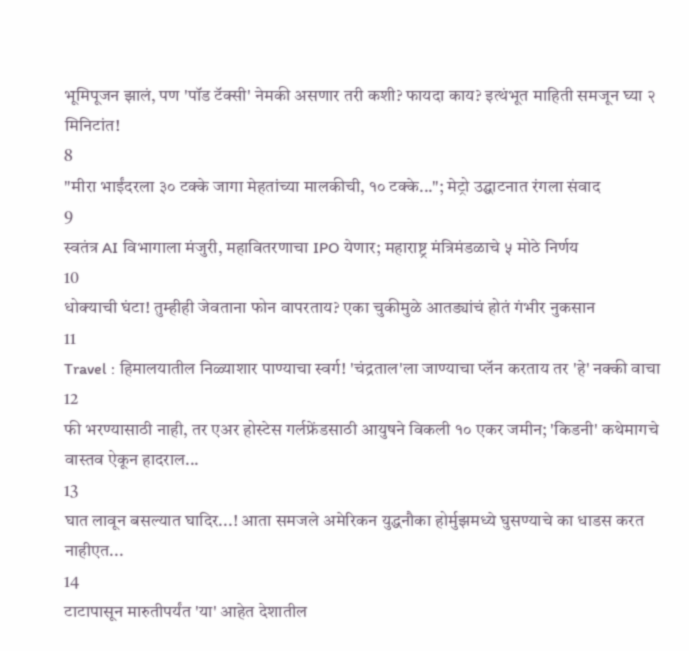भूमिपूजन झालं, पण 'पॉड टॅक्सी' नेमकी असणार तरी कशी? फायदा काय? इत्थंभूत माहिती समजून घ्या २ मिनिटांत!
8
"मीरा भाईंदरला ३० टक्के जागा मेहतांच्या मालकीची, १० टक्के..."; मेट्रो उद्घाटनात रंगला संवाद
9
स्वतंत्र AI विभागाला मंजुरी, महावितरणाचा IPO येणार; महाराष्ट्र मंत्रिमंडळाचे ५ मोठे निर्णय
10
धोक्याची घंटा! तुम्हीही जेवताना फोन वापरताय? एका चुकीमुळे आतड्यांचं होतं गंभीर नुकसान
11
Travel : हिमालयातील निळ्याशार पाण्याचा स्वर्ग! 'चंद्रताल'ला जाण्याचा प्लॅन करताय तर 'हे' नक्की वाचा
12
फी भरण्यासाठी नाही, तर एअर होस्टेस गर्लफ्रेंडसाठी आयुषने विकली १० एकर जमीन; 'किडनी' कथेमागचे वास्तव ऐकून हादराल...
13
घात लावून बसल्यात घादिर...! आता समजले अमेरिकन युद्धनौका होर्मुझमध्ये घुसण्याचे का धाडस करत नाहीएत...
14
टाटापासून मारुतीपर्यंत 'या' आहेत देशातील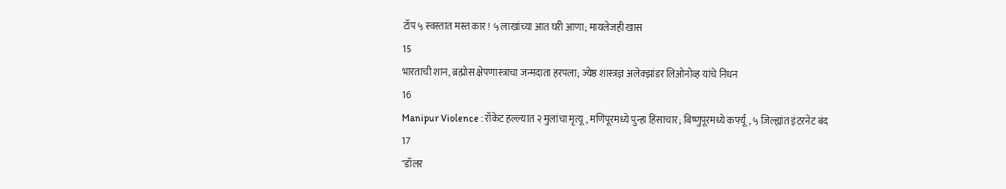टॉप ५ स्वस्तात मस्त कार! ५ लाखांच्या आत घरी आणा; मायलेजही खास
15
भारताची शान, ब्रह्मोस क्षेपणास्त्राचा जन्मदाता हरपला; ज्येष्ठ शास्त्रज्ञ अलेक्झांडर लिओनोव्ह यांचे निधन
16
Manipur Violence : रॉकेट हल्ल्यात २ मुलांचा मृत्यू, मणिपूरमध्ये पुन्हा हिंसाचार; बिष्णुपूरमध्ये कर्फ्यू, ५ जिल्ह्यांत इंटरनेट बंद
17
"डॉलर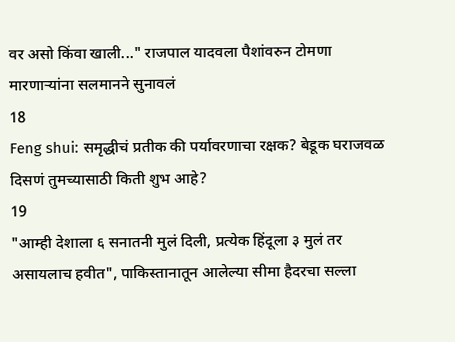वर असो किंवा खाली..." राजपाल यादवला पैशांवरुन टोमणा मारणाऱ्यांना सलमानने सुनावलं
18
Feng shui: समृद्धीचं प्रतीक की पर्यावरणाचा रक्षक? बेडूक घराजवळ दिसणं तुमच्यासाठी किती शुभ आहे?
19
"आम्ही देशाला ६ सनातनी मुलं दिली, प्रत्येक हिंदूला ३ मुलं तर असायलाच हवीत", पाकिस्तानातून आलेल्या सीमा हैदरचा सल्ला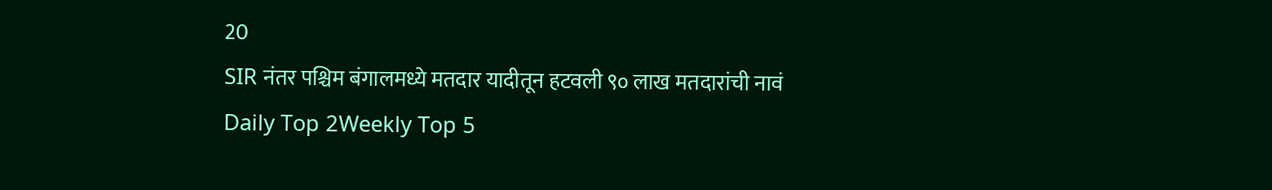20
SIR नंतर पश्चिम बंगालमध्ये मतदार यादीतून हटवली ९० लाख मतदारांची नावं
Daily Top 2Weekly Top 5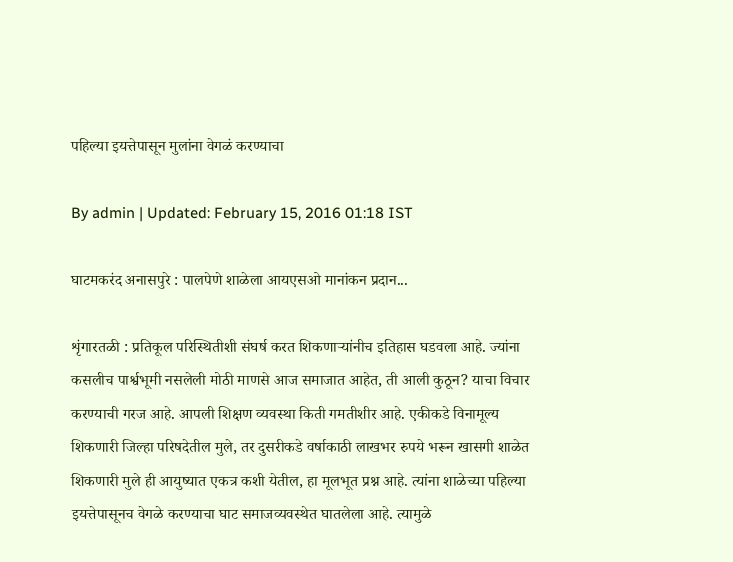पहिल्या इयत्तेपासून मुलांना वेगळं करण्याचा

By admin | Updated: February 15, 2016 01:18 IST

घाटमकरंद अनासपुरे : पालपेणे शाळेला आयएसओ मानांकन प्रदान...

शृंगारतळी : प्रतिकूल परिस्थितीशी संघर्ष करत शिकणाऱ्यांनीच इतिहास घडवला आहे. ज्यांना कसलीच पार्श्वभूमी नसलेली मोठी माणसे आज समाजात आहेत, ती आली कुठून? याचा विचार करण्याची गरज आहे. आपली शिक्षण व्यवस्था किती गमतीशीर आहे. एकीकडे विनामूल्य शिकणारी जिल्हा परिषदेतील मुले, तर दुसरीकडे वर्षाकाठी लाखभर रुपये भरून खासगी शाळेत शिकणारी मुले ही आयुष्यात एकत्र कशी येतील, हा मूलभूत प्रश्न आहे. त्यांना शाळेच्या पहिल्या इयत्तेपासूनच वेगळे करण्याचा घाट समाजव्यवस्थेत घातलेला आहे. त्यामुळे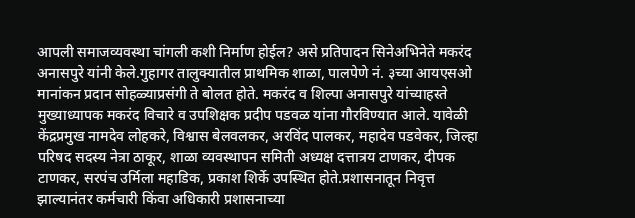आपली समाजव्यवस्था चांगली कशी निर्माण होईल? असे प्रतिपादन सिनेअभिनेते मकरंद अनासपुरे यांनी केले.गुहागर तालुक्यातील प्राथमिक शाळा, पालपेणे नं. ३च्या आयएसओ मानांकन प्रदान सोहळ्याप्रसंगी ते बोलत होते. मकरंद व शिल्पा अनासपुरे यांच्याहस्ते मुख्याध्यापक मकरंद विचारे व उपशिक्षक प्रदीप पडवळ यांना गौरविण्यात आले. यावेळी केंद्रप्रमुख नामदेव लोहकरे, विश्वास बेलवलकर, अरविंद पालकर, महादेव पडवेकर, जिल्हा परिषद सदस्य नेत्रा ठाकूर, शाळा व्यवस्थापन समिती अध्यक्ष दत्तात्रय टाणकर, दीपक टाणकर, सरपंच उर्मिला महाडिक, प्रकाश शिर्के उपस्थित होते.प्रशासनातून निवृत्त झाल्यानंतर कर्मचारी किंवा अधिकारी प्रशासनाच्या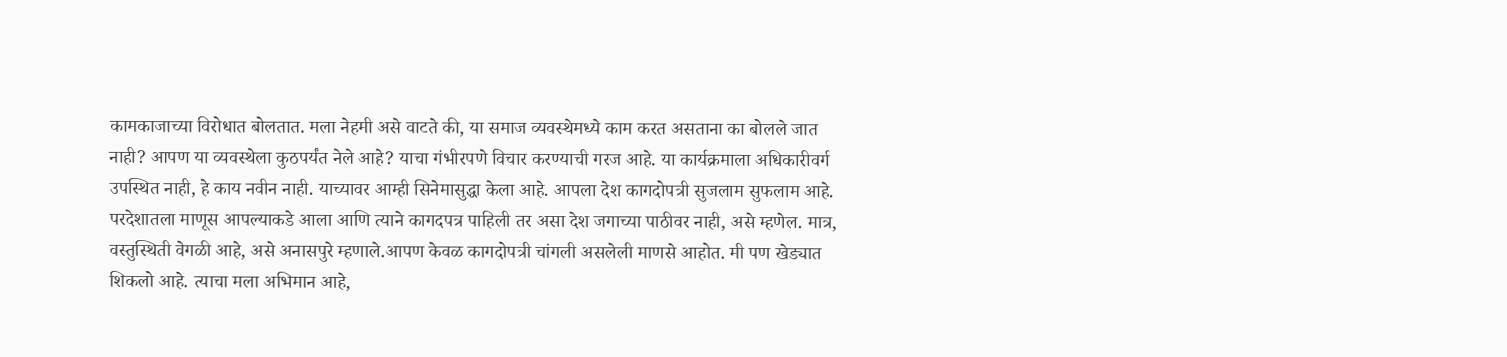कामकाजाच्या विरोधात बोलतात. मला नेहमी असे वाटते की, या समाज व्यवस्थेमध्ये काम करत असताना का बोलले जात नाही? आपण या व्यवस्थेला कुठपर्यंत नेले आहे? याचा गंभीरपणे विचार करण्याची गरज आहे. या कार्यक्रमाला अधिकारीवर्ग उपस्थित नाही, हे काय नवीन नाही. याच्यावर आम्ही सिनेमासुद्धा केला आहे. आपला देश कागदोपत्री सुजलाम सुफलाम आहे. परदेशातला माणूस आपल्याकडे आला आणि त्याने कागदपत्र पाहिली तर असा देश जगाच्या पाठीवर नाही, असे म्हणेल. मात्र, वस्तुस्थिती वेगळी आहे, असे अनासपुरे म्हणाले.आपण केवळ कागदोपत्री चांगली असलेली माणसे आहोत. मी पण खेड्यात शिकलो आहे. त्याचा मला अभिमान आहे,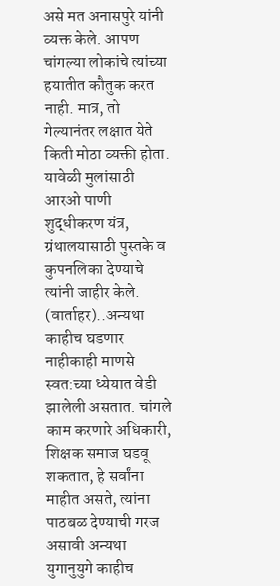असे मत अनासपुरे यांनी व्यक्त केले. आपण चांगल्या लोकांचे त्यांच्या हयातीत कौतुक करत नाही. मात्र, तो गेल्यानंतर लक्षात येते किती मोठा व्यक्ती होता. यावेळी मुलांसाठी आरओ पाणी शुद्धीकरण यंत्र, ग्रंथालयासाठी पुस्तके व कुपनलिका देण्याचे त्यांनी जाहीर केले. (वार्ताहर)..अन्यथा काहीच घडणार नाहीकाही माणसे स्वत:च्या ध्येयात वेडी झालेली असतात. चांगले काम करणारे अधिकारी, शिक्षक समाज घडवू शकतात, हे सर्वांना माहीत असते, त्यांना पाठबळ देण्याची गरज असावी अन्यथा युगानुयुगे काहीच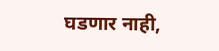घडणार नाही,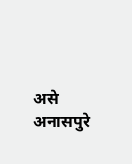असे अनासपुरे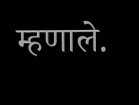म्हणाले.